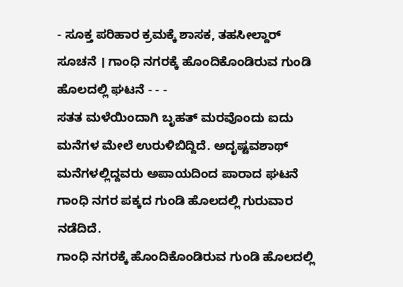- ಸೂಕ್ತ ಪರಿಹಾರ ಕ್ರಮಕ್ಕೆ ಶಾಸಕ, ತಹಸೀಲ್ದಾರ್ ಸೂಚನೆ । ಗಾಂಧಿ ನಗರಕ್ಕೆ ಹೊಂದಿಕೊಂಡಿರುವ ಗುಂಡಿ ಹೊಲದಲ್ಲಿ ಘಟನೆ - - -
ಸತತ ಮಳೆಯಿಂದಾಗಿ ಬೃಹತ್ ಮರವೊಂದು ಐದು ಮನೆಗಳ ಮೇಲೆ ಉರುಳಿಬಿದ್ದಿದೆ. ಅದೃಷ್ಟವಶಾಥ್ ಮನೆಗಳಲ್ಲಿದ್ದವರು ಅಪಾಯದಿಂದ ಪಾರಾದ ಘಟನೆ ಗಾಂಧಿ ನಗರ ಪಕ್ಕದ ಗುಂಡಿ ಹೊಲದಲ್ಲಿ ಗುರುವಾರ ನಡೆದಿದೆ.
ಗಾಂಧಿ ನಗರಕ್ಕೆ ಹೊಂದಿಕೊಂಡಿರುವ ಗುಂಡಿ ಹೊಲದಲ್ಲಿ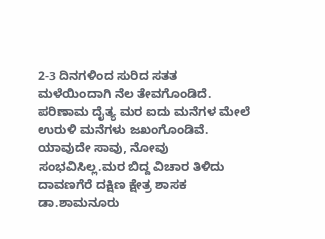2-3 ದಿನಗಳಿಂದ ಸುರಿದ ಸತತ ಮಳೆಯಿಂದಾಗಿ ನೆಲ ತೇವಗೊಂಡಿದೆ. ಪರಿಣಾಮ ದೈತ್ಯ ಮರ ಐದು ಮನೆಗಳ ಮೇಲೆ ಉರುಳಿ ಮನೆಗಳು ಜಖಂಗೊಂಡಿವೆ. ಯಾವುದೇ ಸಾವು, ನೋವು ಸಂಭವಿಸಿಲ್ಲ.ಮರ ಬಿದ್ದ ವಿಚಾರ ತಿಳಿದು ದಾವಣಗೆರೆ ದಕ್ಷಿಣ ಕ್ಷೇತ್ರ ಶಾಸಕ ಡಾ.ಶಾಮನೂರು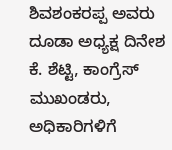ಶಿವಶಂಕರಪ್ಪ ಅವರು ದೂಡಾ ಅಧ್ಯಕ್ಷ ದಿನೇಶ ಕೆ. ಶೆಟ್ಟಿ, ಕಾಂಗ್ರೆಸ್ ಮುಖಂಡರು, ಅಧಿಕಾರಿಗಳಿಗೆ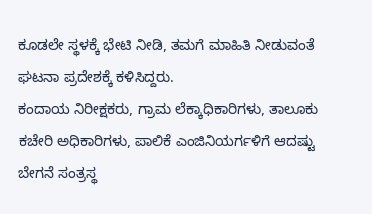ಕೂಡಲೇ ಸ್ಥಳಕ್ಕೆ ಭೇಟಿ ನೀಡಿ, ತಮಗೆ ಮಾಹಿತಿ ನೀಡುವಂತೆ ಘಟನಾ ಪ್ರದೇಶಕ್ಕೆ ಕಳಿಸಿದ್ದರು.
ಕಂದಾಯ ನಿರೀಕ್ಷಕರು, ಗ್ರಾಮ ಲೆಕ್ಕಾಧಿಕಾರಿಗಳು, ತಾಲೂಕು ಕಚೇರಿ ಅಧಿಕಾರಿಗಳು, ಪಾಲಿಕೆ ಎಂಜಿನಿಯರ್ಗಳಿಗೆ ಆದಷ್ಟು ಬೇಗನೆ ಸಂತ್ರಸ್ಥ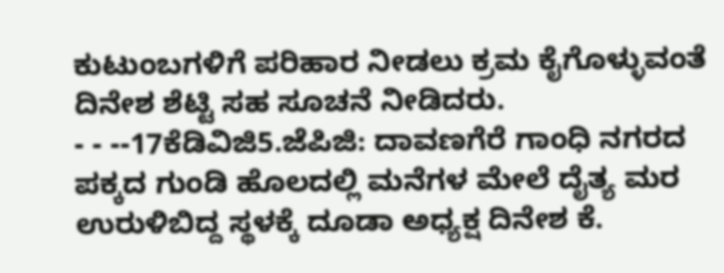ಕುಟುಂಬಗಳಿಗೆ ಪರಿಹಾರ ನೀಡಲು ಕ್ರಮ ಕೈಗೊಳ್ಳುವಂತೆ ದಿನೇಶ ಶೆಟ್ಟಿ ಸಹ ಸೂಚನೆ ನೀಡಿದರು.
- - --17ಕೆಡಿವಿಜಿ5.ಜೆಪಿಜಿ: ದಾವಣಗೆರೆ ಗಾಂಧಿ ನಗರದ ಪಕ್ಕದ ಗುಂಡಿ ಹೊಲದಲ್ಲಿ ಮನೆಗಳ ಮೇಲೆ ದೈತ್ಯ ಮರ ಉರುಳಿಬಿದ್ದ ಸ್ಥಳಕ್ಕೆ ದೂಡಾ ಅಧ್ಯಕ್ಷ ದಿನೇಶ ಕೆ.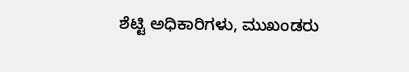ಶೆಟ್ಟಿ ಅಧಿಕಾರಿಗಳು, ಮುಖಂಡರು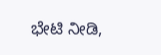ಭೇಟಿ ನೀಡಿ,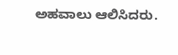ಅಹವಾಲು ಆಲಿಸಿದರು.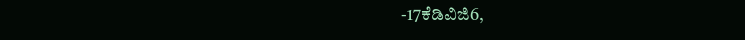-17ಕೆಡಿವಿಜಿ6,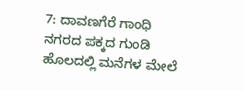7: ದಾವಣಗೆರೆ ಗಾಂಧಿ ನಗರದ ಪಕ್ಕದ ಗುಂಡಿ ಹೊಲದಲ್ಲಿ ಮನೆಗಳ ಮೇಲೆ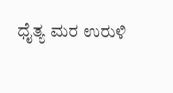ಧೈತ್ಯ ಮರ ಉರುಳಿ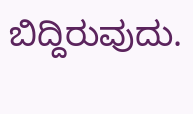ಬಿದ್ದಿರುವುದು.